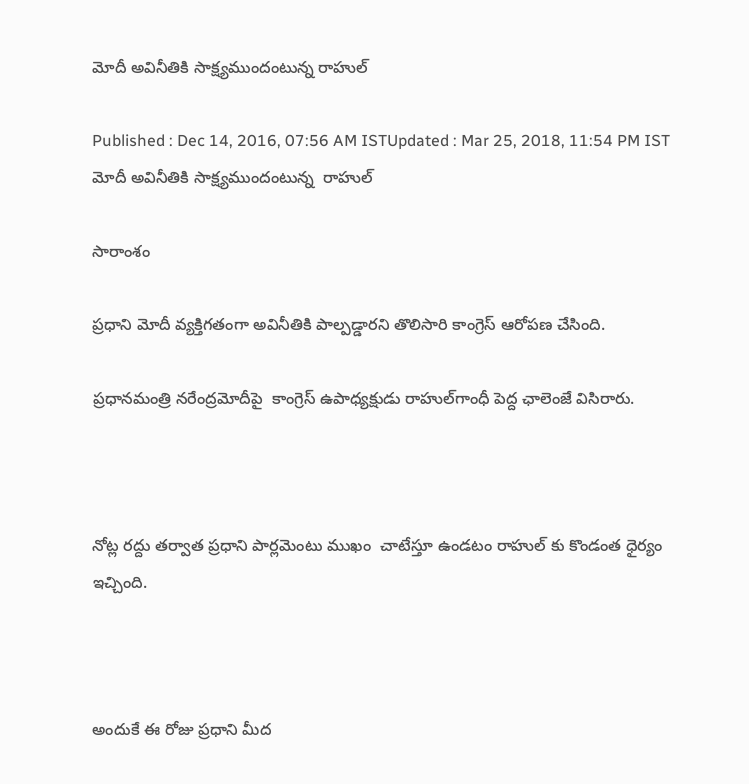మోదీ అవినీతికి సాక్ష్యముందంటున్న రాహుల్

Published : Dec 14, 2016, 07:56 AM ISTUpdated : Mar 25, 2018, 11:54 PM IST
మోదీ అవినీతికి సాక్ష్యముందంటున్న  రాహుల్

సారాంశం

ప్రధాని మోదీ వ్యక్తిగతంగా అవినీతికి పాల్పడ్డారని తొలిసారి కాంగ్రెస్ ఆరోపణ చేసింది.

ప్రధానమంత్రి నరేంద్రమోదీపై  కాంగ్రెస్‌ ఉపాధ్యక్షుడు రాహుల్‌గాంధీ పెద్ద ఛాలెంజే విసిరారు.



నోట్ల రద్దు తర్వాత ప్రధాని పార్లమెంటు ముఖం  చాటేస్తూ ఉండటం రాహుల్ కు కొండంత ధైర్యం ఇచ్చింది.



అందుకే ఈ రోజు ప్రధాని మీద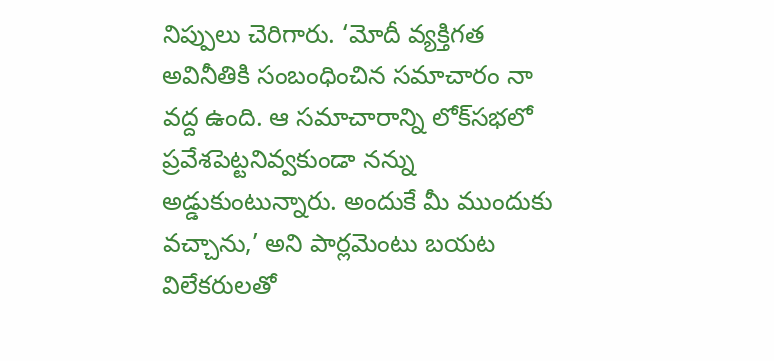నిప్పులు చెరిగారు. ‘మోదీ వ్యక్తిగత అవినీతికి సంబంధించిన సమాచారం నా  వద్ద ఉంది. ఆ సమాచారాన్ని లోక్‌సభలో ప్రవేశపెట్టనివ్వకుండా నన్ను అడ్డుకుంటున్నారు. అందుకే మీ ముందుకు వచ్చాను,’ అని పార్లమెంటు బయట విలేకరులతో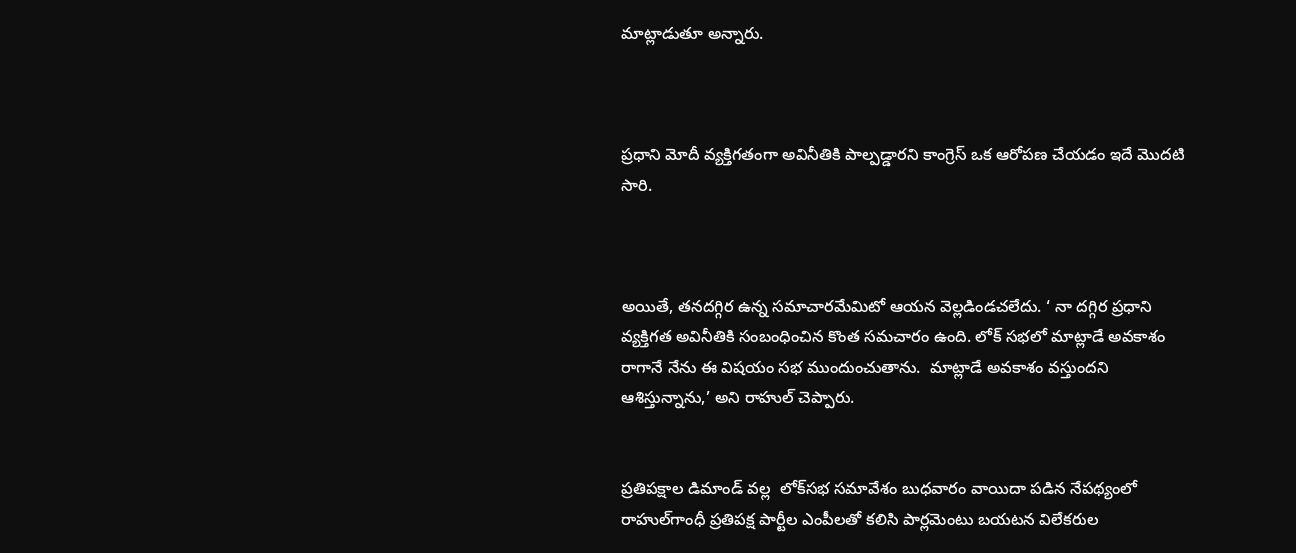మాట్లాడుతూ అన్నారు.



ప్రధాని మోదీ వ్యక్తిగతంగా అవినీతికి పాల్పడ్డారని కాంగ్రెస్ ఒక ఆరోపణ చేయడం ఇదే మొదటి సారి.



అయితే, తనదగ్గిర ఉన్న సమాచారమేమిటో ఆయన వెల్లడిండచలేదు. ‘ నా దగ్గిర ప్రధాని వ్యక్తిగత అవినీతికి సంబంధించిన కొంత సమచారం ఉంది. లోక్ సభలో మాట్లాడే అవకాశం రాగానే నేను ఈ విషయం సభ ముందుంచుతాను.  మాట్లాడే అవకాశం వస్తుందని ఆశిస్తున్నాను,’ అని రాహుల్ చెప్పారు.


ప్రతిపక్షాల డిమాండ్ వల్ల  లోక్‌సభ సమావేశం బుధవారం వాయిదా పడిన నేపథ్యంలో రాహుల్‌గాంధీ ప్రతిపక్ష పార్టీల ఎంపీలతో కలిసి పార్లమెంటు బయటన విలేకరుల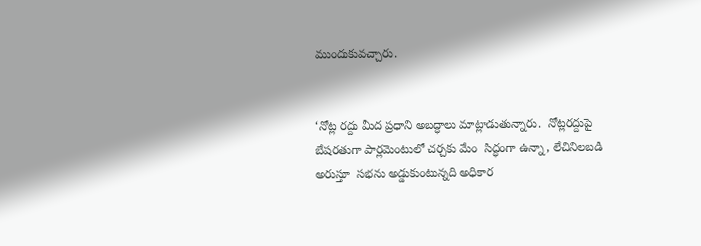ముందుకువచ్చారు.


‘నోట్ల రద్దు మీద ప్రధాని అబద్ధాలు మాట్లాడుతున్నారు.  నోట్లరద్దుపై బేషరతుగా పార్లమెంటులో చర్చకు మేం  సిద్ధంగా ఉన్నా, లేచినిలబడి అరుస్తూ  సభను అడ్డుకుంటున్నది అధికార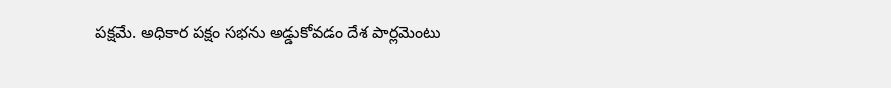పక్షమే. అధికార పక్షం సభను అడ్డుకోవడం దేశ పార్లమెంటు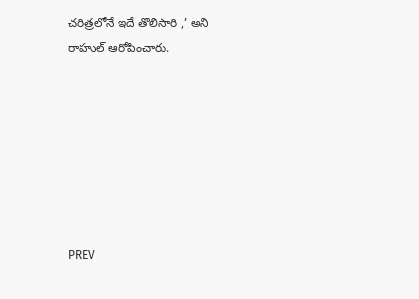చరిత్రలోనే ఇదే తొలిసారి ,’ అని రాహుల్‌ ఆరోపించారు.







PREV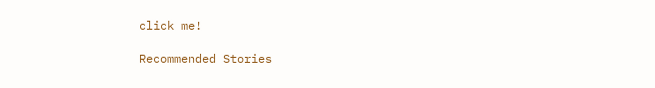click me!

Recommended Stories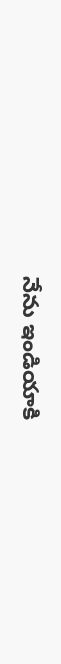నేను ఇండియాకి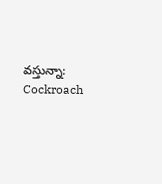వస్తున్నా: Cockroach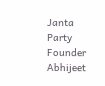Janta Party Founder Abhijeet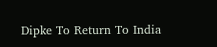Dipke To Return To India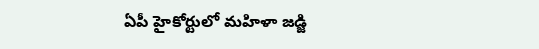ఏపీ హైకోర్టులో మహిళా జడ్జి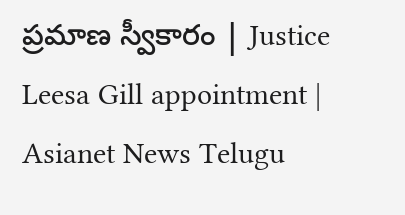ప్రమాణ స్వీకారం | Justice Leesa Gill appointment | Asianet News Telugu